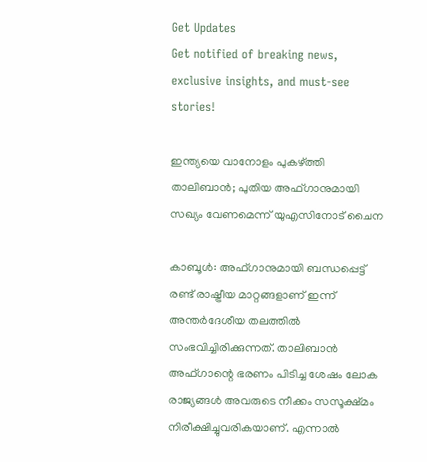Get Updates
Get notified of breaking news, exclusive insights, and must-see stories!

ഇന്ത്യയെ വാനോളം പുകഴ്ത്തി താലിബാന്‍; പുതിയ അഫ്ഗാനുമായി സഖ്യം വേണമെന്ന് യുഎസിനോട് ചൈന

കാബൂള്‍: അഫ്ഗാനുമായി ബന്ധപ്പെട്ട് രണ്ട് രാഷ്ട്രീയ മാറ്റങ്ങളാണ് ഇന്ന് അന്തര്‍ദേശീയ തലത്തില്‍ സംഭവിച്ചിരിക്കുന്നത്. താലിബാന്‍ അഫ്ഗാന്റെ ഭരണം പിടിച്ച ശേഷം ലോക രാജ്യങ്ങള്‍ അവരുടെ നീക്കം സസൂക്ഷ്മം നിരീക്ഷിച്ചുവരികയാണ്. എന്നാല്‍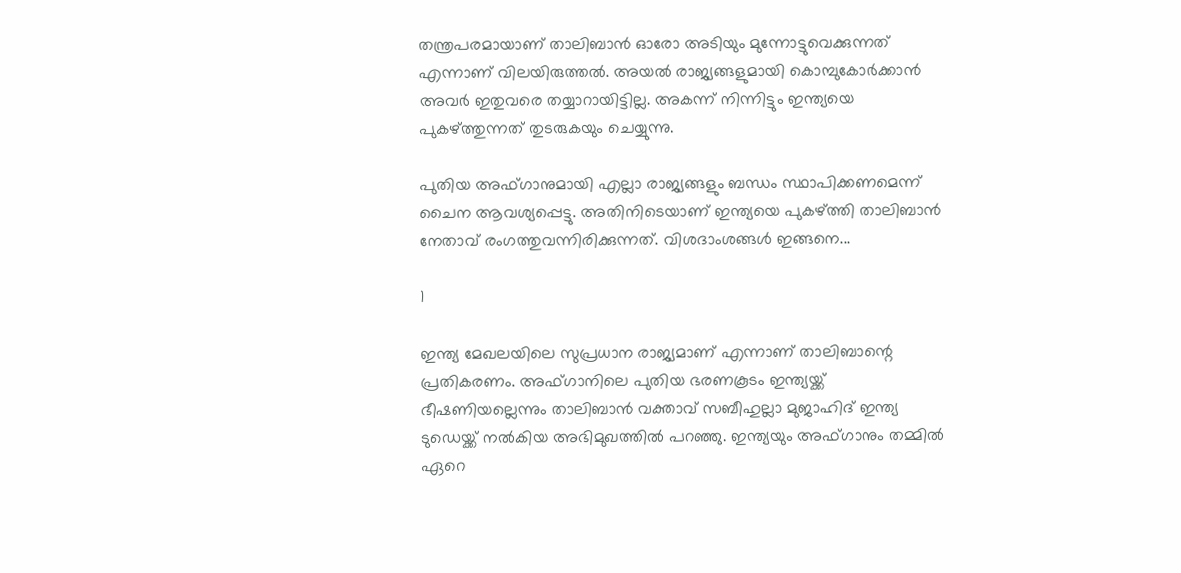തന്ത്രപരമായാണ് താലിബാന്‍ ഓരോ അടിയും മുന്നോട്ടുവെക്കുന്നത് എന്നാണ് വിലയിരുത്തല്‍. അയല്‍ രാജ്യങ്ങളുമായി കൊമ്പുകോര്‍ക്കാന്‍ അവര്‍ ഇതുവരെ തയ്യാറായിട്ടില്ല. അകന്ന് നിന്നിട്ടും ഇന്ത്യയെ പുകഴ്ത്തുന്നത് തുടരുകയും ചെയ്യുന്നു.

പുതിയ അഫ്ഗാനുമായി എല്ലാ രാജ്യങ്ങളും ബന്ധം സ്ഥാപിക്കണമെന്ന് ചൈന ആവശ്യപ്പെട്ടു. അതിനിടെയാണ് ഇന്ത്യയെ പുകഴ്ത്തി താലിബാന്‍ നേതാവ് രംഗത്തുവന്നിരിക്കുന്നത്. വിശദാംശങ്ങള്‍ ഇങ്ങനെ...

1

ഇന്ത്യ മേഖലയിലെ സുപ്രധാന രാജ്യമാണ് എന്നാണ് താലിബാന്റെ പ്രതികരണം. അഫ്ഗാനിലെ പുതിയ ഭരണകൂടം ഇന്ത്യയ്ക്ക് ഭീഷണിയല്ലെന്നും താലിബാന്‍ വക്താവ് സബീഹുല്ലാ മുജാഹിദ് ഇന്ത്യ ടുഡെയ്ക്ക് നല്‍കിയ അഭിമുഖത്തില്‍ പറഞ്ഞു. ഇന്ത്യയും അഫ്ഗാനും തമ്മില്‍ ഏറെ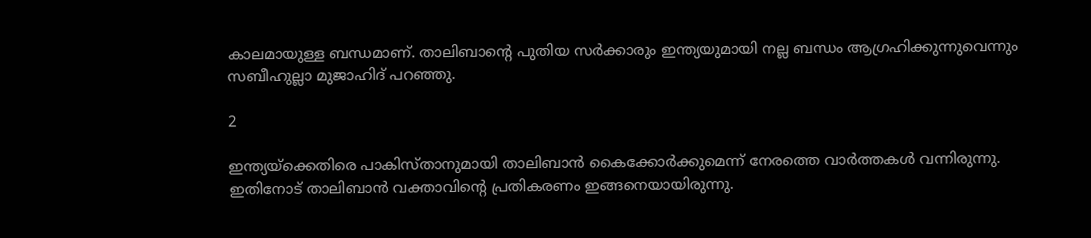കാലമായുള്ള ബന്ധമാണ്. താലിബാന്റെ പുതിയ സര്‍ക്കാരും ഇന്ത്യയുമായി നല്ല ബന്ധം ആഗ്രഹിക്കുന്നുവെന്നും സബീഹുല്ലാ മുജാഹിദ് പറഞ്ഞു.

2

ഇന്ത്യയ്‌ക്കെതിരെ പാകിസ്താനുമായി താലിബാന്‍ കൈക്കോര്‍ക്കുമെന്ന് നേരത്തെ വാര്‍ത്തകള്‍ വന്നിരുന്നു. ഇതിനോട് താലിബാന്‍ വക്താവിന്റെ പ്രതികരണം ഇങ്ങനെയായിരുന്നു.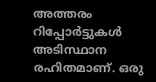അത്തരം റിപ്പോര്‍ട്ടുകള്‍ അടിസ്ഥാന രഹിതമാണ്. ഒരു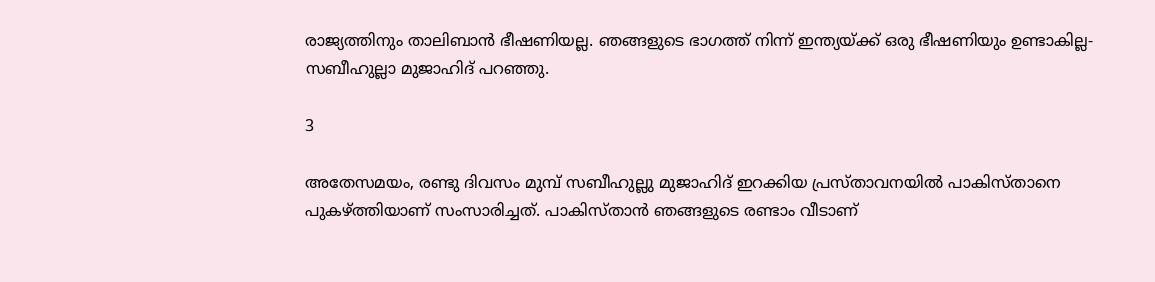രാജ്യത്തിനും താലിബാന്‍ ഭീഷണിയല്ല. ഞങ്ങളുടെ ഭാഗത്ത് നിന്ന് ഇന്ത്യയ്ക്ക് ഒരു ഭീഷണിയും ഉണ്ടാകില്ല- സബീഹുല്ലാ മുജാഹിദ് പറഞ്ഞു.

3

അതേസമയം, രണ്ടു ദിവസം മുമ്പ് സബീഹുല്ലു മുജാഹിദ് ഇറക്കിയ പ്രസ്താവനയില്‍ പാകിസ്താനെ പുകഴ്ത്തിയാണ് സംസാരിച്ചത്. പാകിസ്താന്‍ ഞങ്ങളുടെ രണ്ടാം വീടാണ്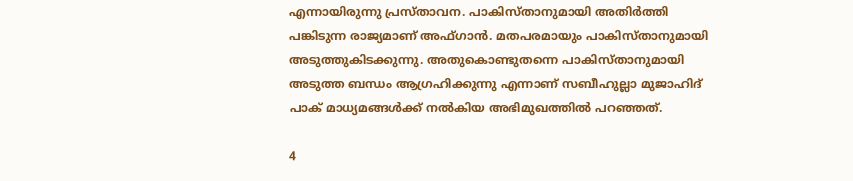എന്നായിരുന്നു പ്രസ്താവന. പാകിസ്താനുമായി അതിര്‍ത്തി പങ്കിടുന്ന രാജ്യമാണ് അഫ്ഗാന്‍. മതപരമായും പാകിസ്താനുമായി അടുത്തുകിടക്കുന്നു. അതുകൊണ്ടുതന്നെ പാകിസ്താനുമായി അടുത്ത ബന്ധം ആഗ്രഹിക്കുന്നു എന്നാണ് സബീഹുല്ലാ മുജാഹിദ് പാക് മാധ്യമങ്ങള്‍ക്ക് നല്‍കിയ അഭിമുഖത്തില്‍ പറഞ്ഞത്.

4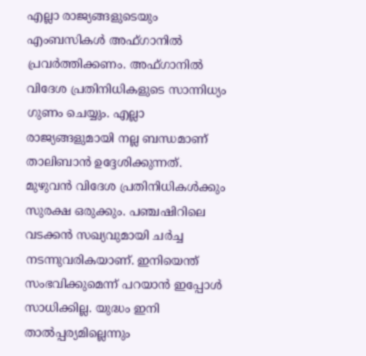എല്ലാ രാജ്യങ്ങളുടെയും എംബസികള്‍ അഫ്ഗാനില്‍ പ്രവര്‍ത്തിക്കണം. അഫ്ഗാനില്‍ വിദേശ പ്രതിനിധികളുടെ സാന്നിധ്യം ഗുണം ചെയ്യും. എല്ലാ രാജ്യങ്ങളുമായി നല്ല ബന്ധമാണ് താലിബാന്‍ ഉദ്ദേശിക്കുന്നത്. മുഴുവന്‍ വിദേശ പ്രതിനിധികള്‍ക്കും സുരക്ഷ ഒരുക്കും. പഞ്ചഷിറിലെ വടക്കന്‍ സഖ്യവുമായി ചര്‍ച്ച നടന്നുവരികയാണ്. ഇനിയെന്ത് സംഭവിക്കുമെന്ന് പറയാന്‍ ഇപ്പോള്‍ സാധിക്കില്ല. യുദ്ധം ഇനി താല്‍പ്പര്യമില്ലെന്നും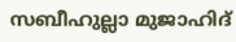സബീഹുല്ലാ മുജാഹിദ്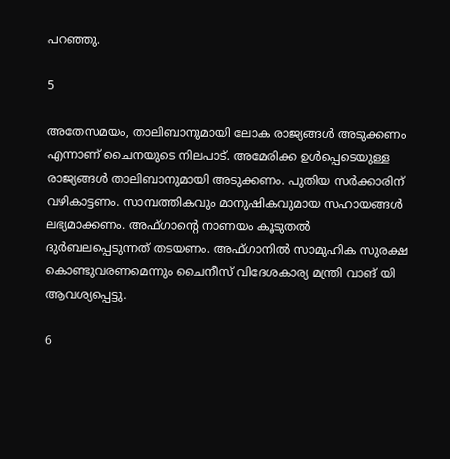പറഞ്ഞു.

5

അതേസമയം, താലിബാനുമായി ലോക രാജ്യങ്ങള്‍ അടുക്കണം എന്നാണ് ചൈനയുടെ നിലപാട്. അമേരിക്ക ഉള്‍പ്പെടെയുള്ള രാജ്യങ്ങള്‍ താലിബാനുമായി അടുക്കണം. പുതിയ സര്‍ക്കാരിന് വഴികാട്ടണം. സാമ്പത്തികവും മാനുഷികവുമായ സഹായങ്ങള്‍ ലഭ്യമാക്കണം. അഫ്ഗാന്റെ നാണയം കൂടുതല്‍ ദുര്‍ബലപ്പെടുന്നത് തടയണം. അഫ്ഗാനില്‍ സാമുഹിക സുരക്ഷ കൊണ്ടുവരണമെന്നും ചൈനീസ് വിദേശകാര്യ മന്ത്രി വാങ് യി ആവശ്യപ്പെട്ടു.

6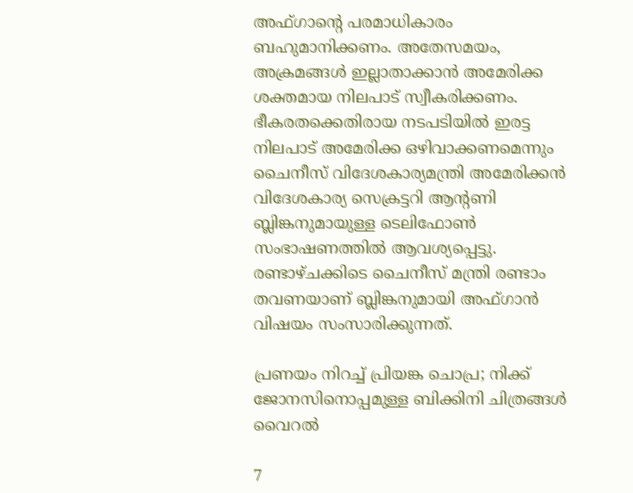അഫ്ഗാന്റെ പരമാധികാരം ബഹുമാനിക്കണം. അതേസമയം, അക്രമങ്ങള്‍ ഇല്ലാതാക്കാന്‍ അമേരിക്ക ശക്തമായ നിലപാട് സ്വീകരിക്കണം. ഭീകരതക്കെതിരായ നടപടിയില്‍ ഇരട്ട നിലപാട് അമേരിക്ക ഒഴിവാക്കണമെന്നും ചൈനീസ് വിദേശകാര്യമന്ത്രി അമേരിക്കന്‍ വിദേശകാര്യ സെക്രട്ടറി ആന്റണി ബ്ലിങ്കനുമായുള്ള ടെലിഫോണ്‍ സംഭാഷണത്തില്‍ ആവശ്യപ്പെട്ടു. രണ്ടാഴ്ചക്കിടെ ചൈനീസ് മന്ത്രി രണ്ടാം തവണയാണ് ബ്ലിങ്കനുമായി അഫ്ഗാന്‍ വിഷയം സംസാരിക്കുന്നത്.

പ്രണയം നിറച്ച് പ്രിയങ്ക ചൊപ്ര; നിക്ക് ജോനസിനൊപ്പമുള്ള ബിക്കിനി ചിത്രങ്ങള്‍ വൈറല്‍

7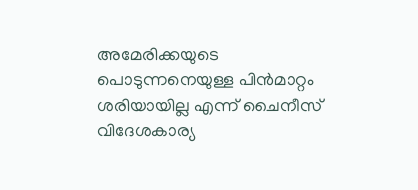അമേരിക്കയുടെ പൊടുന്നനെയുള്ള പിന്‍മാറ്റം ശരിയായില്ല എന്ന് ചൈനീസ് വിദേശകാര്യ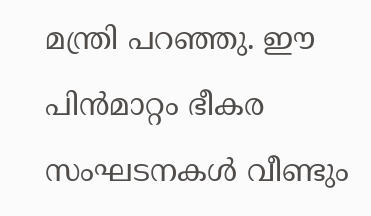മന്ത്രി പറഞ്ഞു. ഈ പിന്‍മാറ്റം ഭീകര സംഘടനകള്‍ വീണ്ടും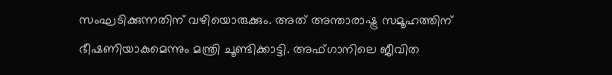സംഘടിക്കുന്നതിന് വഴിയൊരുക്കും. അത് അന്താരാഷ്ട്ര സമൂഹത്തിന് ഭീഷണിയാകുമെന്നും മന്ത്രി ചൂണ്ടിക്കാട്ടി. അഫ്ഗാനിലെ ജീവിത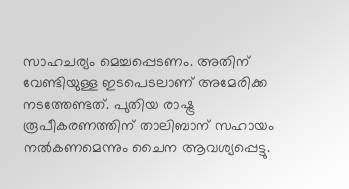സാഹചര്യം മെച്ചപ്പെടണം. അതിന് വേണ്ടിയുള്ള ഇടപെടലാണ് അമേരിക്ക നടത്തേണ്ടത്. പുതിയ രാഷ്ട്ര രൂപീകരണത്തിന് താലിബാന് സഹായം നല്‍കണമെന്നും ചൈന ആവശ്യപ്പെട്ടു.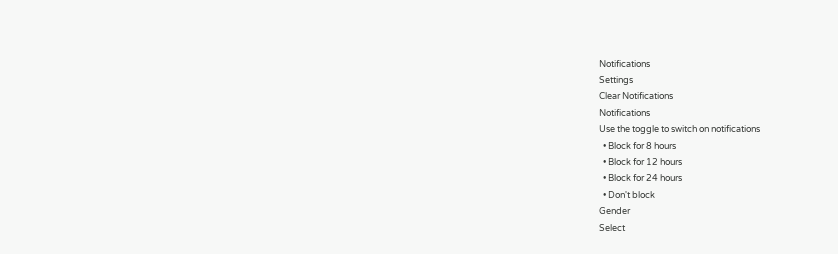Notifications
Settings
Clear Notifications
Notifications
Use the toggle to switch on notifications
  • Block for 8 hours
  • Block for 12 hours
  • Block for 24 hours
  • Don't block
Gender
Select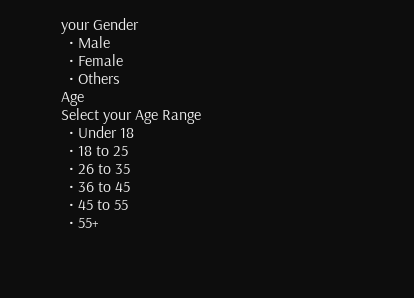your Gender
  • Male
  • Female
  • Others
Age
Select your Age Range
  • Under 18
  • 18 to 25
  • 26 to 35
  • 36 to 45
  • 45 to 55
  • 55+